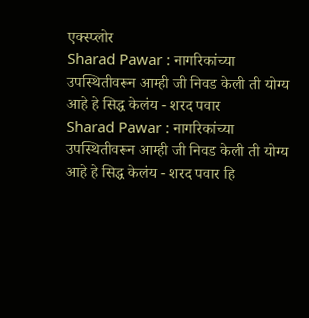एक्स्प्लोर
Sharad Pawar : नागरिकांच्या उपस्थितीवरून आम्ही जी निवड केली ती योग्य आहे हे सिद्ध केलंय - शरद पवार
Sharad Pawar : नागरिकांच्या उपस्थितीवरून आम्ही जी निवड केली ती योग्य आहे हे सिद्ध केलंय - शरद पवार हि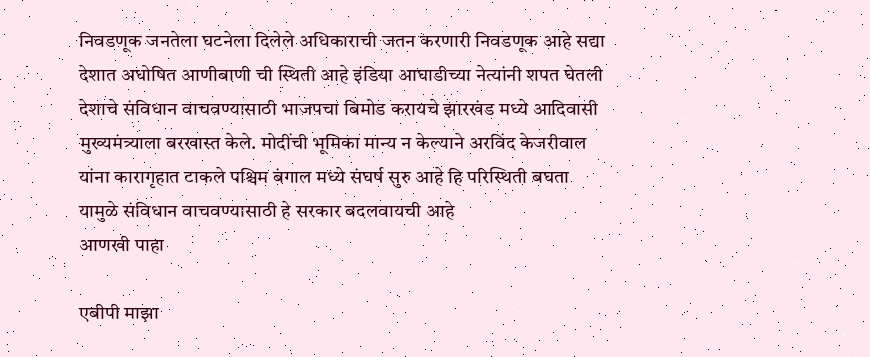निवडणूक जनतेला घटनेला दिलेले अधिकाराची जतन करणारी निवडणूक आहे सद्या देशात अघोषित आणीबाणी ची स्थिती आहे इंडिया आघाडीच्या नेत्यांनी शपत घेतली देशाचे संविधान वाचवण्यासाठी भाजपचा बिमोड करायचे झारखंड मध्ये आदिवासी मुख्यमंत्र्याला बरखास्त केले. मोदींची भूमिका मान्य न केल्याने अरविंद केजरीवाल यांना कारागृहात टाकले पश्चिम बंगाल मध्ये संघर्ष सुरु आहे हि परिस्थिती बघता यामुळे संविधान वाचवण्यासाठी हे सरकार बदलवायची आहे
आणखी पाहा

एबीपी माझा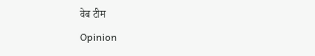वेब टीम
Opinion